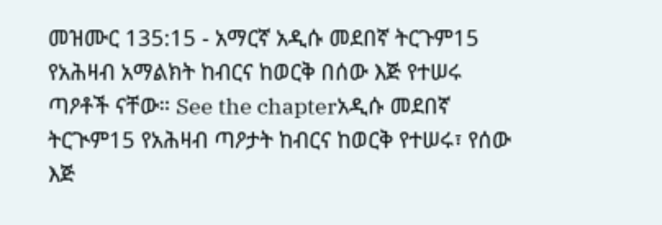መዝሙር 135:15 - አማርኛ አዲሱ መደበኛ ትርጉም15 የአሕዛብ አማልክት ከብርና ከወርቅ በሰው እጅ የተሠሩ ጣዖቶች ናቸው። See the chapterአዲሱ መደበኛ ትርጒም15 የአሕዛብ ጣዖታት ከብርና ከወርቅ የተሠሩ፣ የሰው እጅ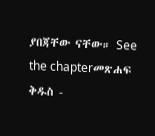ያበጃቸው ናቸው። See the chapterመጽሐፍ ቅዱስ -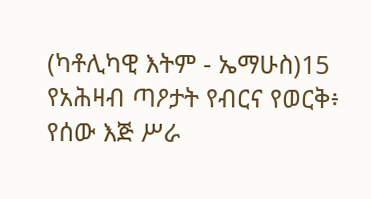(ካቶሊካዊ እትም - ኤማሁስ)15 የአሕዛብ ጣዖታት የብርና የወርቅ፥ የሰው እጅ ሥራ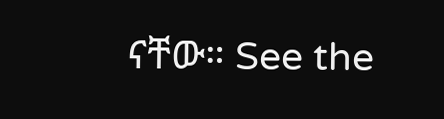ናቸው። See the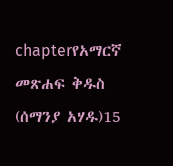chapterየአማርኛ መጽሐፍ ቅዱስ (ሰማንያ አሃዱ)15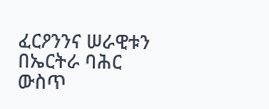ፈርዖንንና ሠራዊቱን በኤርትራ ባሕር ውስጥ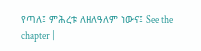የጣለ፤ ምሕረቱ ለዘለዓለም ነውና፤ See the chapter |